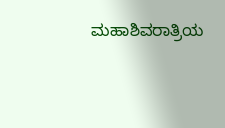ಮಹಾಶಿವರಾತ್ರಿಯ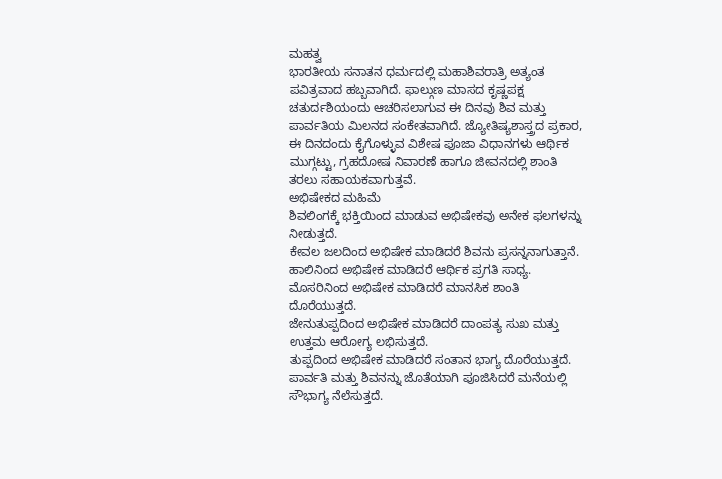ಮಹತ್ವ
ಭಾರತೀಯ ಸನಾತನ ಧರ್ಮದಲ್ಲಿ ಮಹಾಶಿವರಾತ್ರಿ ಅತ್ಯಂತ ಪವಿತ್ರವಾದ ಹಬ್ಬವಾಗಿದೆ. ಫಾಲ್ಗುಣ ಮಾಸದ ಕೃಷ್ಣಪಕ್ಷ ಚತುರ್ದಶಿಯಂದು ಆಚರಿಸಲಾಗುವ ಈ ದಿನವು ಶಿವ ಮತ್ತು ಪಾರ್ವತಿಯ ಮಿಲನದ ಸಂಕೇತವಾಗಿದೆ. ಜ್ಯೋತಿಷ್ಯಶಾಸ್ತ್ರದ ಪ್ರಕಾರ, ಈ ದಿನದಂದು ಕೈಗೊಳ್ಳುವ ವಿಶೇಷ ಪೂಜಾ ವಿಧಾನಗಳು ಆರ್ಥಿಕ ಮುಗ್ಗಟ್ಟು, ಗ್ರಹದೋಷ ನಿವಾರಣೆ ಹಾಗೂ ಜೀವನದಲ್ಲಿ ಶಾಂತಿ ತರಲು ಸಹಾಯಕವಾಗುತ್ತವೆ.
ಅಭಿಷೇಕದ ಮಹಿಮೆ
ಶಿವಲಿಂಗಕ್ಕೆ ಭಕ್ತಿಯಿಂದ ಮಾಡುವ ಅಭಿಷೇಕವು ಅನೇಕ ಫಲಗಳನ್ನು ನೀಡುತ್ತದೆ.
ಕೇವಲ ಜಲದಿಂದ ಅಭಿಷೇಕ ಮಾಡಿದರೆ ಶಿವನು ಪ್ರಸನ್ನನಾಗುತ್ತಾನೆ.
ಹಾಲಿನಿಂದ ಅಭಿಷೇಕ ಮಾಡಿದರೆ ಆರ್ಥಿಕ ಪ್ರಗತಿ ಸಾಧ್ಯ.
ಮೊಸರಿನಿಂದ ಅಭಿಷೇಕ ಮಾಡಿದರೆ ಮಾನಸಿಕ ಶಾಂತಿ ದೊರೆಯುತ್ತದೆ.
ಜೇನುತುಪ್ಪದಿಂದ ಅಭಿಷೇಕ ಮಾಡಿದರೆ ದಾಂಪತ್ಯ ಸುಖ ಮತ್ತು ಉತ್ತಮ ಆರೋಗ್ಯ ಲಭಿಸುತ್ತದೆ.
ತುಪ್ಪದಿಂದ ಅಭಿಷೇಕ ಮಾಡಿದರೆ ಸಂತಾನ ಭಾಗ್ಯ ದೊರೆಯುತ್ತದೆ.
ಪಾರ್ವತಿ ಮತ್ತು ಶಿವನನ್ನು ಜೊತೆಯಾಗಿ ಪೂಜಿಸಿದರೆ ಮನೆಯಲ್ಲಿ ಸೌಭಾಗ್ಯ ನೆಲೆಸುತ್ತದೆ.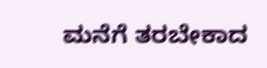ಮನೆಗೆ ತರಬೇಕಾದ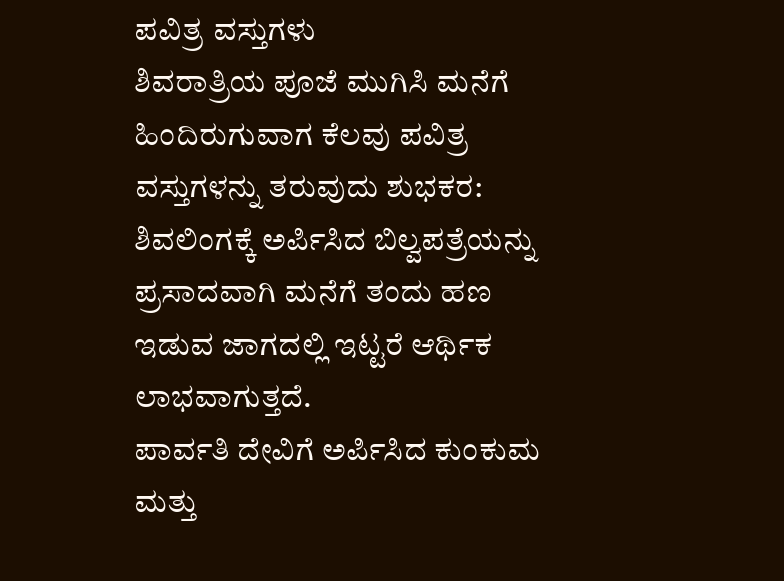ಪವಿತ್ರ ವಸ್ತುಗಳು
ಶಿವರಾತ್ರಿಯ ಪೂಜೆ ಮುಗಿಸಿ ಮನೆಗೆ ಹಿಂದಿರುಗುವಾಗ ಕೆಲವು ಪವಿತ್ರ ವಸ್ತುಗಳನ್ನು ತರುವುದು ಶುಭಕರ:
ಶಿವಲಿಂಗಕ್ಕೆ ಅರ್ಪಿಸಿದ ಬಿಲ್ವಪತ್ರೆಯನ್ನು ಪ್ರಸಾದವಾಗಿ ಮನೆಗೆ ತಂದು ಹಣ ಇಡುವ ಜಾಗದಲ್ಲಿ ಇಟ್ಟರೆ ಆರ್ಥಿಕ ಲಾಭವಾಗುತ್ತದೆ.
ಪಾರ್ವತಿ ದೇವಿಗೆ ಅರ್ಪಿಸಿದ ಕುಂಕುಮ ಮತ್ತು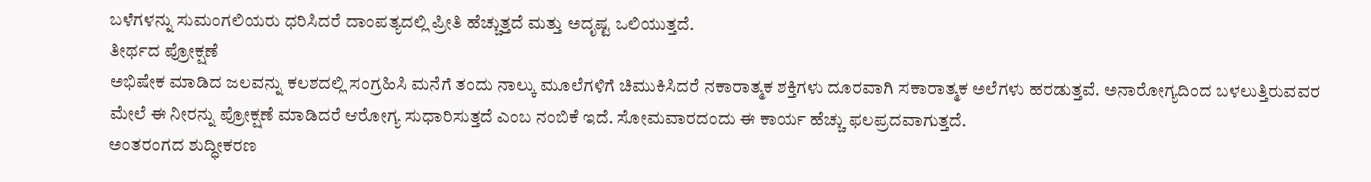ಬಳೆಗಳನ್ನು ಸುಮಂಗಲಿಯರು ಧರಿಸಿದರೆ ದಾಂಪತ್ಯದಲ್ಲಿ ಪ್ರೀತಿ ಹೆಚ್ಚುತ್ತದೆ ಮತ್ತು ಅದೃಷ್ಟ ಒಲಿಯುತ್ತದೆ.
ತೀರ್ಥದ ಪ್ರೋಕ್ಷಣೆ
ಅಭಿಷೇಕ ಮಾಡಿದ ಜಲವನ್ನು ಕಲಶದಲ್ಲಿ ಸಂಗ್ರಹಿಸಿ ಮನೆಗೆ ತಂದು ನಾಲ್ಕು ಮೂಲೆಗಳಿಗೆ ಚಿಮುಕಿಸಿದರೆ ನಕಾರಾತ್ಮಕ ಶಕ್ತಿಗಳು ದೂರವಾಗಿ ಸಕಾರಾತ್ಮಕ ಅಲೆಗಳು ಹರಡುತ್ತವೆ. ಅನಾರೋಗ್ಯದಿಂದ ಬಳಲುತ್ತಿರುವವರ ಮೇಲೆ ಈ ನೀರನ್ನು ಪ್ರೋಕ್ಷಣೆ ಮಾಡಿದರೆ ಆರೋಗ್ಯ ಸುಧಾರಿಸುತ್ತದೆ ಎಂಬ ನಂಬಿಕೆ ಇದೆ. ಸೋಮವಾರದಂದು ಈ ಕಾರ್ಯ ಹೆಚ್ಚು ಫಲಪ್ರದವಾಗುತ್ತದೆ.
ಅಂತರಂಗದ ಶುದ್ಧೀಕರಣ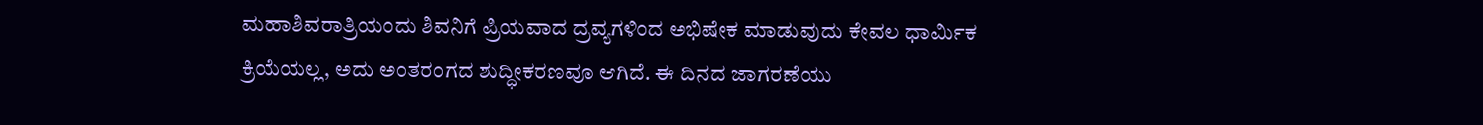ಮಹಾಶಿವರಾತ್ರಿಯಂದು ಶಿವನಿಗೆ ಪ್ರಿಯವಾದ ದ್ರವ್ಯಗಳಿಂದ ಅಭಿಷೇಕ ಮಾಡುವುದು ಕೇವಲ ಧಾರ್ಮಿಕ ಕ್ರಿಯೆಯಲ್ಲ, ಅದು ಅಂತರಂಗದ ಶುದ್ಧೀಕರಣವೂ ಆಗಿದೆ. ಈ ದಿನದ ಜಾಗರಣೆಯು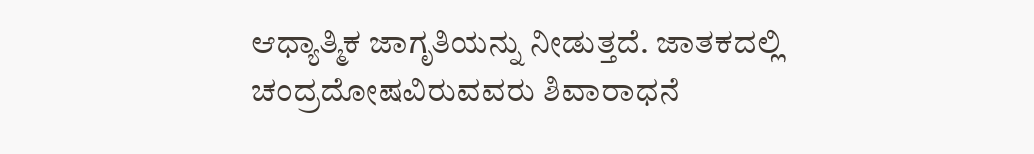ಆಧ್ಯಾತ್ಮಿಕ ಜಾಗೃತಿಯನ್ನು ನೀಡುತ್ತದೆ. ಜಾತಕದಲ್ಲಿ ಚಂದ್ರದೋಷವಿರುವವರು ಶಿವಾರಾಧನೆ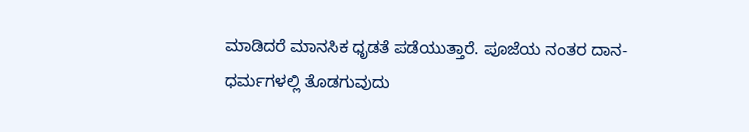ಮಾಡಿದರೆ ಮಾನಸಿಕ ಧೃಡತೆ ಪಡೆಯುತ್ತಾರೆ. ಪೂಜೆಯ ನಂತರ ದಾನ-ಧರ್ಮಗಳಲ್ಲಿ ತೊಡಗುವುದು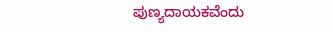ಪುಣ್ಯದಾಯಕವೆಂದು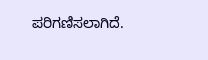ಪರಿಗಣಿಸಲಾಗಿದೆ.